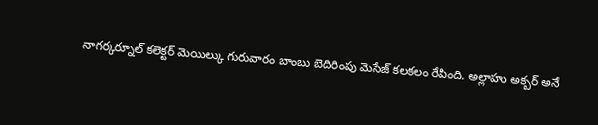నాగర్కర్నూల్ కలెక్టర్ మెయిల్కు గురువారం బాంబు బెదిరింపు మెసేజ్ కలకలం రేపింది. అల్లాహు అక్బర్ అనే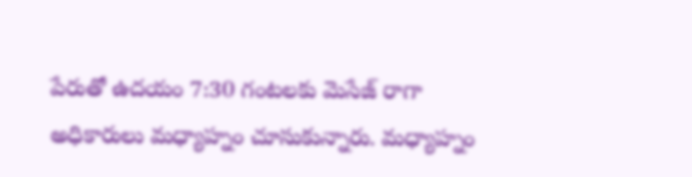పేరుతో ఉదయం 7:30 గంటలకు మెసేజ్ రాగా అధికారులు మధ్యాహ్నం చూసుకున్నారు. మధ్యాహ్నం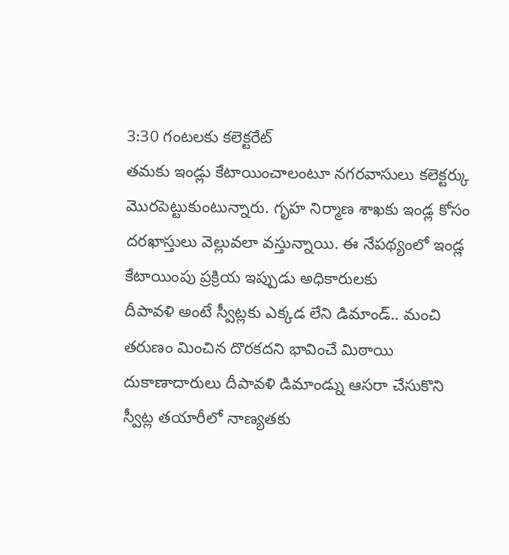3:30 గంటలకు కలెక్టరేట్
తమకు ఇండ్లు కేటాయించాలంటూ నగరవాసులు కలెక్టర్కు మొరపెట్టుకుంటున్నారు. గృహ నిర్మాణ శాఖకు ఇండ్ల కోసం దరఖాస్తులు వెల్లువలా వస్తున్నాయి. ఈ నేపథ్యంలో ఇండ్ల కేటాయింపు ప్రక్రియ ఇప్పుడు అధికారులకు
దీపావళి అంటే స్వీట్లకు ఎక్కడ లేని డిమాండ్.. మంచి తరుణం మించిన దొరకదని భావించే మిఠాయి దుకాణాదారులు దీపావళి డిమాండ్ను ఆసరా చేసుకొని స్వీట్ల తయారీలో నాణ్యతకు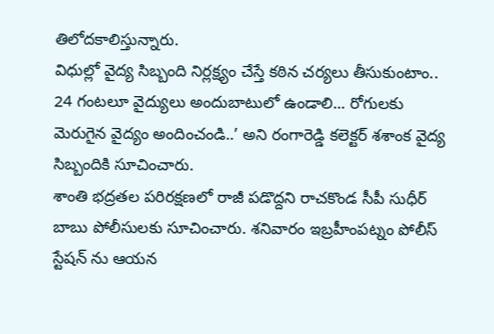తిలోదకాలిస్తున్నారు.
విధుల్లో వైద్య సిబ్బంది నిర్లక్ష్యం చేస్తే కఠిన చర్యలు తీసుకుంటాం.. 24 గంటలూ వైద్యులు అందుబాటులో ఉండాలి... రోగులకు మెరుగైన వైద్యం అందించండి..’ అని రంగారెడ్డి కలెక్టర్ శశాంక వైద్య సిబ్బందికి సూచించారు.
శాంతి భద్రతల పరిరక్షణలో రాజీ పడొద్దని రాచకొండ సీపీ సుధీర్ బాబు పోలీసులకు సూచించారు. శనివారం ఇబ్రహీంపట్నం పోలీస్ స్టేషన్ ను ఆయన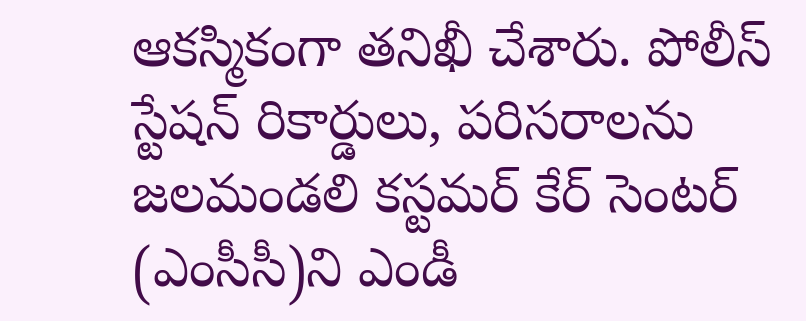ఆకస్మికంగా తనిఖీ చేశారు. పోలీస్ స్టేషన్ రికార్డులు, పరిసరాలను
జలమండలి కస్టమర్ కేర్ సెంటర్ (ఎంసీసీ)ని ఎండీ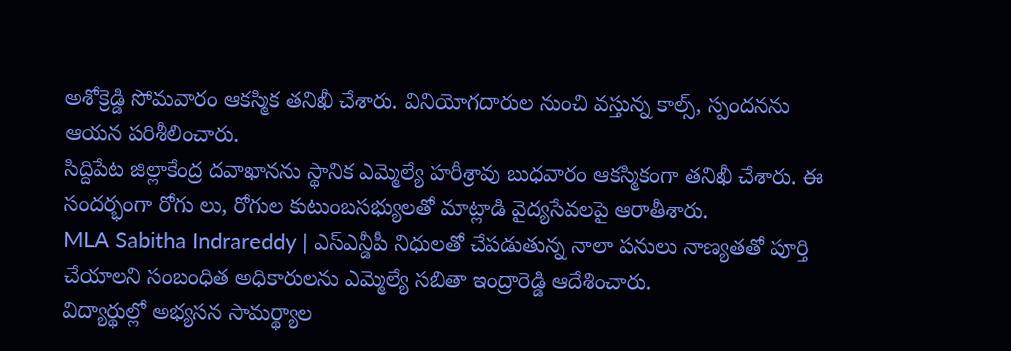అశోక్రెడ్డి సోమవారం ఆకస్మిక తనిఖీ చేశారు. వినియోగదారుల నుంచి వస్తున్న కాల్స్, స్పందనను ఆయన పరిశీలించారు.
సిద్దిపేట జిల్లాకేంద్ర దవాఖానను స్థానిక ఎమ్మెల్యే హరీశ్రావు బుధవారం ఆకస్మికంగా తనిఖీ చేశారు. ఈ సందర్భంగా రోగు లు, రోగుల కుటుంబసభ్యులతో మాట్లాడి వైద్యసేవలపై ఆరాతీశారు.
MLA Sabitha Indrareddy | ఎస్ఎన్డీపీ నిధులతో చేపడుతున్న నాలా పనులు నాణ్యతతో పూర్తి చేయాలని సంబంధిత అధికారులను ఎమ్మెల్యే సబితా ఇంద్రారెడ్డి ఆదేశించారు.
విద్యార్థుల్లో అభ్యసన సామర్థ్యాల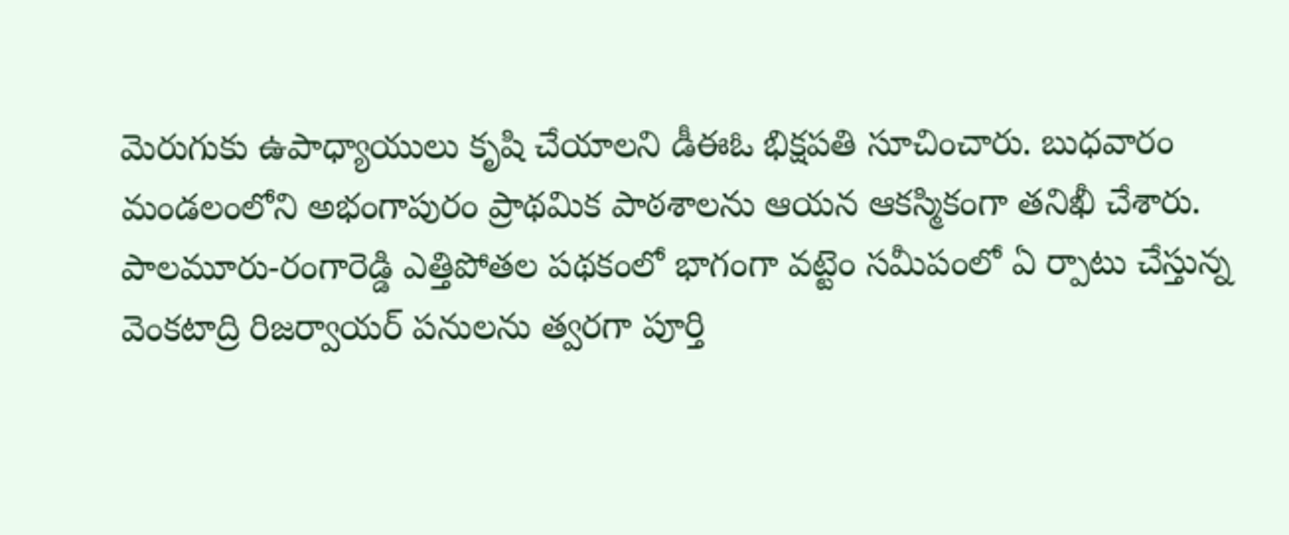మెరుగుకు ఉపాధ్యాయులు కృషి చేయాలని డీఈఓ భిక్షపతి సూచించారు. బుధవారం మండలంలోని అభంగాపురం ప్రాథమిక పాఠశాలను ఆయన ఆకస్మికంగా తనిఖీ చేశారు.
పాలమూరు-రంగారెడ్డి ఎత్తిపోతల పథకంలో భాగంగా వట్టెం సమీపంలో ఏ ర్పాటు చేస్తున్న వెంకటాద్రి రిజర్వాయర్ పనులను త్వరగా పూర్తి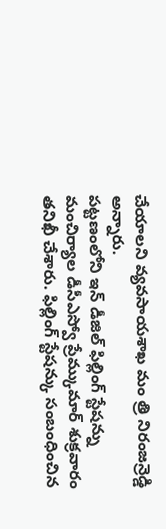చేయాలని వ్యవసాయశాఖ మం త్రి నిరంజన్రెడ్డి అన్నారు.
పట్టణంలోని ఇన్ డీజిల్ ఫిల్లింగ్ స్టేషన్ను మంచిర్యాల డీసీఎస్వో ప్రేమ్కుమార్ శుక్రవారం తనిఖీ చేశారు. ఫిల్లింగ్ స్టేషన్కు సంబంధించిన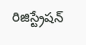రిజిస్ట్రేషన్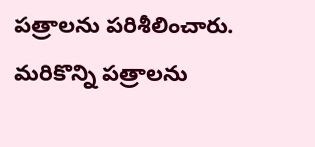పత్రాలను పరిశీలించారు. మరికొన్ని పత్రాలను